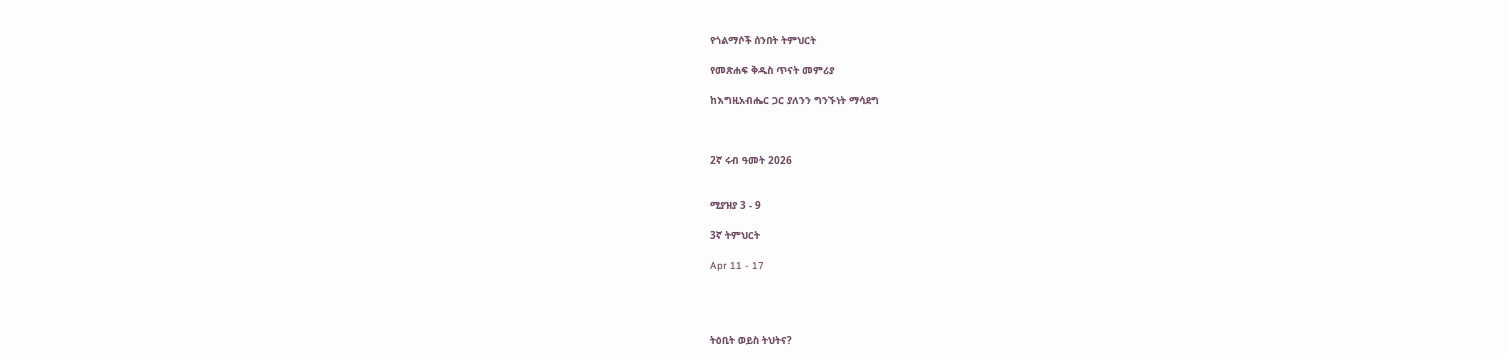የጎልማሶች ሰንበት ትምህርት

የመጽሐፍ ቅዱስ ጥናት መምሪያ

ከእግዚአብሔር ጋር ያለንን ግንኙነት ማሳደግ



2ኛ ሩብ ዓመት 2026


ሚያዝያ 3 - 9

3ኛ ትምህርት

Apr 11 - 17




ትዕቢት ወይስ ትህትና?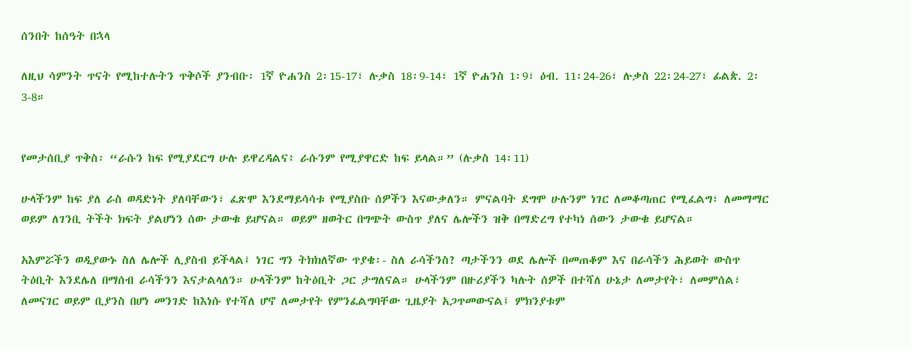ሰንበት ከሰዓት በኋላ

ለዚህ ሳምንት ጥናት የሚከተሉትን ጥቅሶች ያንብቡ፡ 1ኛ ዮሐንስ 2፡15-17፣ ሉቃስ 18፡9-14፣ 1ኛ ዮሐንስ 1፡9፣ ዕብ. 11፡24-26፣ ሉቃስ 22፡24-27፣ ፊልጵ. 2፡3-8።


የመታሰቢያ ጥቅስ፡ “ራሱን ከፍ የሚያደርግ ሁሉ ይዋረዳልና፥ ራሱንም የሚያዋርድ ከፍ ይላል።” (ሉቃስ 14፡11)

ሁላችንም ከፍ ያለ ራስ ወዳድነት ያለባቸውን፣ ፈጽሞ እንደማይሳሳቱ የሚያስቡ ሰዎችን እናውቃለን። ምናልባት ደግሞ ሁሉንም ነገር ለመቆጣጠር የሚፈልግ፣ ለመማማር ወይም ለገንቢ ትችት ክፍት ያልሆነን ሰው ታውቁ ይሆናል። ወይም ዘወትር በግጭት ውስጥ ያለና ሌሎችን ዝቅ በማድረግ የተካነ ሰውን ታውቁ ይሆናል።

አእምሯችን ወዲያውኑ ስለ ሌሎች ሊያስብ ይችላል፤ ነገር ግን ትክክለኛው ጥያቄ፡- ስለ ራሳችንስ? ጣታችንን ወደ ሌሎች በመጠቆም እና በራሳችን ሕይወት ውስጥ ትዕቢት እንደሌለ በማሰብ ራሳችንን እናታልላለን። ሁላችንም ከትዕቢት ጋር ታግለናል። ሁላችንም በዙሪያችን ካሉት ሰዎች በተሻለ ሁኔታ ለመታየት፣ ለመምሰል፣ ለመናገር ወይም ቢያንስ በሆነ መንገድ ከእነሱ የተሻለ ሆኖ ለመታየት የምንፈልግባቸው ጊዜያት አጋጥመውናል፤ ምክንያቱም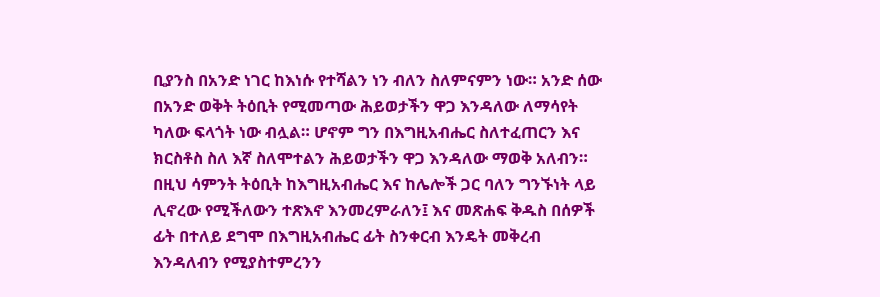ቢያንስ በአንድ ነገር ከእነሱ የተሻልን ነን ብለን ስለምናምን ነው። አንድ ሰው በአንድ ወቅት ትዕቢት የሚመጣው ሕይወታችን ዋጋ እንዳለው ለማሳየት ካለው ፍላጎት ነው ብሏል። ሆኖም ግን በእግዚአብሔር ስለተፈጠርን እና ክርስቶስ ስለ እኛ ስለሞተልን ሕይወታችን ዋጋ እንዳለው ማወቅ አለብን። በዚህ ሳምንት ትዕቢት ከእግዚአብሔር እና ከሌሎች ጋር ባለን ግንኙነት ላይ ሊኖረው የሚችለውን ተጽእኖ እንመረምራለን፤ እና መጽሐፍ ቅዱስ በሰዎች ፊት በተለይ ደግሞ በእግዚአብሔር ፊት ስንቀርብ እንዴት መቅረብ እንዳለብን የሚያስተምረንን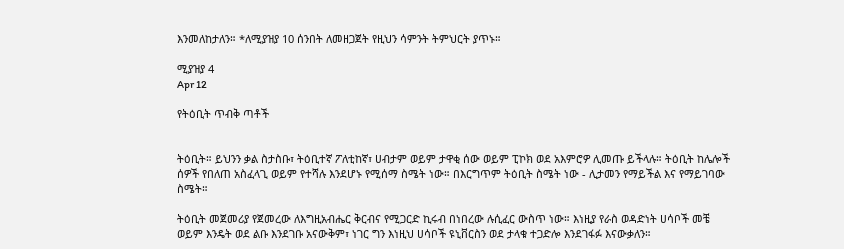እንመለከታለን። *ለሚያዝያ 10 ሰንበት ለመዘጋጀት የዚህን ሳምንት ትምህርት ያጥኑ።

ሚያዝያ 4
Apr 12

የትዕቢት ጥብቅ ጣቶች


ትዕቢት። ይህንን ቃል ስታስቡ፣ ትዕቢተኛ ፖለቲከኛ፣ ሀብታም ወይም ታዋቂ ሰው ወይም ፒኮክ ወደ አእምሮዎ ሊመጡ ይችላሉ። ትዕቢት ከሌሎች ሰዎች የበለጠ አስፈላጊ ወይም የተሻሉ እንደሆኑ የሚሰማ ስሜት ነው። በእርግጥም ትዕቢት ስሜት ነው - ሊታመን የማይችል እና የማይገባው ስሜት።

ትዕቢት መጀመሪያ የጀመረው ለእግዚአብሔር ቅርብና የሚጋርድ ኪሩብ በነበረው ሉሲፈር ውስጥ ነው። እነዚያ የራስ ወዳድነት ሀሳቦች መቼ ወይም እንዴት ወደ ልቡ እንደገቡ አናውቅም፣ ነገር ግን እነዚህ ሀሳቦች ዩኒቨርስን ወደ ታላቁ ተጋድሎ እንደገፋፉ እናውቃለን።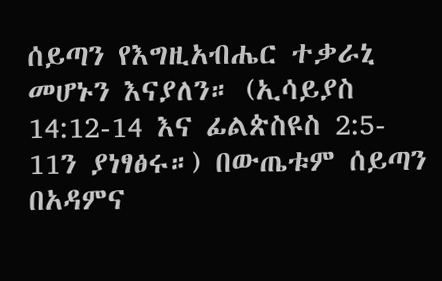ሰይጣን የእግዚአብሔር ተቃራኒ መሆኑን እናያለን። (ኢሳይያስ 14:12-14 እና ፊልጵስዩስ 2:5- 11ን ያነፃፅሩ።) በውጤቱም ሰይጣን በአዳምና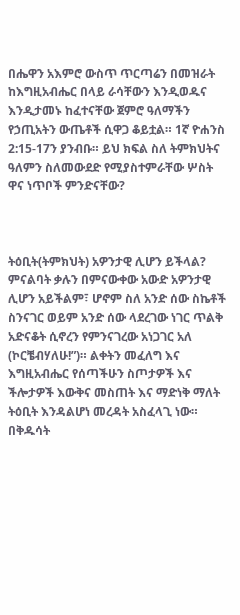በሔዋን አእምሮ ውስጥ ጥርጣሬን በመዝራት ከእግዚአብሔር በላይ ራሳቸውን እንዲወዱና እንዲታመኑ ከፈተናቸው ጀምሮ ዓለማችን የኃጢአትን ውጤቶች ሲዋጋ ቆይቷል። 1ኛ ዮሐንስ 2:15-17ን ያንብቡ። ይህ ክፍል ስለ ትምክህትና ዓለምን ስለመውደድ የሚያስተምራቸው ሦስት ዋና ነጥቦች ምንድናቸው?



ትዕቢት(ትምክህት) አዎንታዊ ሊሆን ይችላል? ምናልባት ቃሉን በምናውቀው አውድ አዎንታዊ ሊሆን አይችልም፣ ሆኖም ስለ አንድ ሰው ስኬቶች ስንናገር ወይም አንድ ሰው ላደረገው ነገር ጥልቅ አድናቆት ሲኖረን የምንናገረው አነጋገር አለ (ኮርቼብሃለሁ!”)። ልቀትን መፈለግ እና እግዚአብሔር የሰጣችሁን ስጦታዎች እና ችሎታዎች እውቅና መስጠት እና ማድነቅ ማለት ትዕቢት እንዳልሆነ መረዳት አስፈላጊ ነው። በቅዱሳት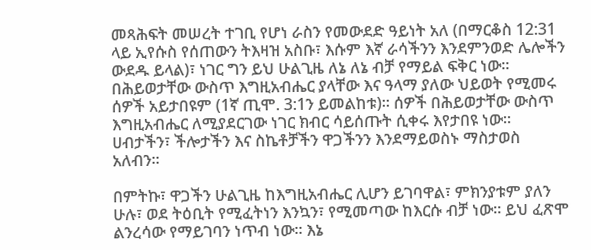መጻሕፍት መሠረት ተገቢ የሆነ ራስን የመውደድ ዓይነት አለ (በማርቆስ 12:31 ላይ ኢየሱስ የሰጠውን ትእዛዝ አስቡ፣ እሱም እኛ ራሳችንን እንደምንወድ ሌሎችን ውደዱ ይላል)፣ ነገር ግን ይህ ሁልጊዜ ለኔ ለኔ ብቻ የማይል ፍቅር ነው። በሕይወታቸው ውስጥ እግዚአብሔር ያላቸው እና ዓላማ ያለው ህይወት የሚመሩ ሰዎች አይታበዩም (1ኛ ጢሞ. 3:1ን ይመልከቱ)። ሰዎች በሕይወታቸው ውስጥ እግዚአብሔር ለሚያደርገው ነገር ክብር ሳይሰጡት ሲቀሩ እየታበዩ ነው። ሀብታችን፣ ችሎታችን እና ስኬቶቻችን ዋጋችንን እንደማይወስኑ ማስታወስ አለብን።

በምትኩ፣ ዋጋችን ሁልጊዜ ከእግዚአብሔር ሊሆን ይገባዋል፣ ምክንያቱም ያለን ሁሉ፣ ወደ ትዕቢት የሚፈትነን እንኳን፣ የሚመጣው ከእርሱ ብቻ ነው። ይህ ፈጽሞ ልንረሳው የማይገባን ነጥብ ነው። እኔ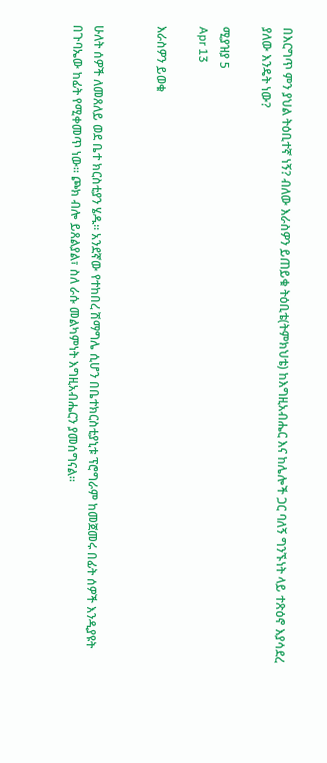በእርግጥ ምን ያህል ትዕቢተኛ ነኝ? ብለው እራስዎን ይጠይቁ ትዕቢቴ(ትምክህቴ) ከእግዚአብሔር እና ከሌሎች ጋር ባለኝ ግንኙነት ላይ ተጽዕኖ እያሳደረ ያለው እንዴት ነው?

ሚያዝያ 5
Apr 13

እራስዎን ይወቁ


ሁለት ሰዎች ለመጸለይ ወደ ቤተ ክርስቲያን ሄዱ። አንደኛው የተከበረ ሽማግሌ ሲሆን በቤተክርስቲያኒቱ ፕሮግራም ከመጀመሩ በፊት ሰዎች እንዲያዩት በጉባኤው ከፊት የሚቀመጥ ነው። ጮክ ብሎ ይጸልያል፣ ስለ ራሱ መልካምነት እግዚአብሔርን ያመሰግናል።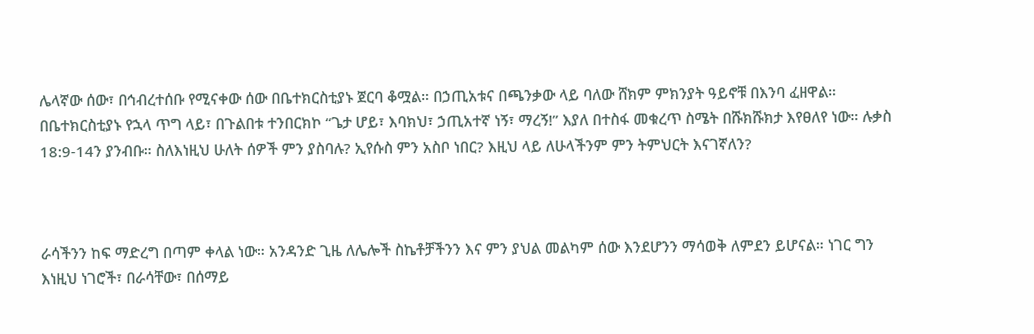ሌላኛው ሰው፣ በኅብረተሰቡ የሚናቀው ሰው በቤተክርስቲያኑ ጀርባ ቆሟል። በኃጢአቱና በጫንቃው ላይ ባለው ሸክም ምክንያት ዓይኖቹ በእንባ ፈዘዋል። በቤተክርስቲያኑ የኋላ ጥግ ላይ፣ በጉልበቱ ተንበርክኮ “ጌታ ሆይ፣ እባክህ፣ ኃጢአተኛ ነኝ፣ ማረኝ!” እያለ በተስፋ መቁረጥ ስሜት በሹክሹክታ እየፀለየ ነው። ሉቃስ 18:9-14ን ያንብቡ። ስለእነዚህ ሁለት ሰዎች ምን ያስባሉ? ኢየሱስ ምን አስቦ ነበር? እዚህ ላይ ለሁላችንም ምን ትምህርት እናገኛለን?



ራሳችንን ከፍ ማድረግ በጣም ቀላል ነው። አንዳንድ ጊዜ ለሌሎች ስኬቶቻችንን እና ምን ያህል መልካም ሰው እንደሆንን ማሳወቅ ለምደን ይሆናል። ነገር ግን እነዚህ ነገሮች፣ በራሳቸው፣ በሰማይ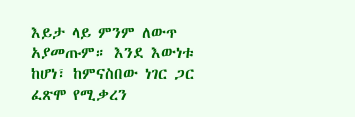እይታ ላይ ምንም ለውጥ አያመጡም። እንደ እውነቱ ከሆነ፣ ከምናስበው ነገር ጋር ፈጽሞ የሚቃረን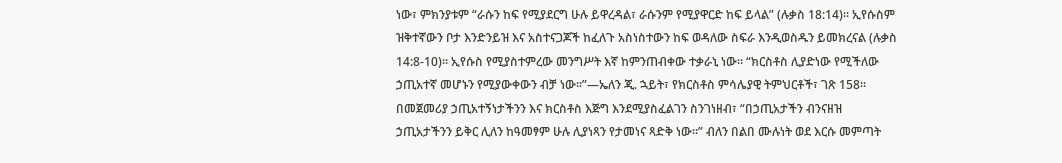ነው፣ ምክንያቱም “ራሱን ከፍ የሚያደርግ ሁሉ ይዋረዳል፣ ራሱንም የሚያዋርድ ከፍ ይላል” (ሉቃስ 18:14)። ኢየሱስም ዝቅተኛውን ቦታ እንድንይዝ እና አስተናጋጆች ከፈለጉ አስነስተውን ከፍ ወዳለው ስፍራ እንዲወስዱን ይመክረናል (ሉቃስ 14:8-10)። ኢየሱስ የሚያስተምረው መንግሥት እኛ ከምንጠብቀው ተቃራኒ ነው። “ክርስቶስ ሊያድነው የሚችለው ኃጢአተኛ መሆኑን የሚያውቀውን ብቻ ነው።”—ኤለን ጂ. ኋይት፣ የክርስቶስ ምሳሌያዊ ትምህርቶች፣ ገጽ 158። በመጀመሪያ ኃጢአተኝነታችንን እና ክርስቶስ እጅግ እንደሚያስፈልገን ስንገነዘብ፣ “በኃጢአታችን ብንናዘዝ ኃጢአታችንን ይቅር ሊለን ከዓመፃም ሁሉ ሊያነጻን የታመነና ጻድቅ ነው።” ብለን በልበ ሙሉነት ወደ እርሱ መምጣት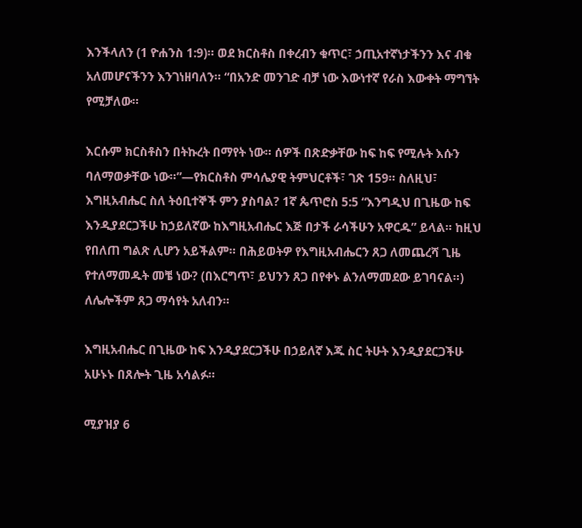እንችላለን (1 ዮሐንስ 1:9)። ወደ ክርስቶስ በቀረብን ቁጥር፣ ኃጢአተኛነታችንን እና ብቁ አለመሆናችንን እንገነዘባለን። “በአንድ መንገድ ብቻ ነው እውነተኛ የራስ እውቀት ማግኘት የሚቻለው።

እርሱም ክርስቶስን በትኩረት በማየት ነው። ሰዎች በጽድቃቸው ከፍ ከፍ የሚሉት እሱን ባለማወቃቸው ነው።”—የክርስቶስ ምሳሌያዊ ትምህርቶች፣ ገጽ 159። ስለዚህ፣ እግዚአብሔር ስለ ትዕቢተኞች ምን ያስባል? 1ኛ ጴጥሮስ 5:5 “እንግዲህ በጊዜው ከፍ እንዲያደርጋችሁ ከኃይለኛው ከእግዚአብሔር እጅ በታች ራሳችሁን አዋርዱ” ይላል። ከዚህ የበለጠ ግልጽ ሊሆን አይችልም። በሕይወትዎ የእግዚአብሔርን ጸጋ ለመጨረሻ ጊዜ የተለማመዱት መቼ ነው? (በእርግጥ፣ ይህንን ጸጋ በየቀኑ ልንለማመደው ይገባናል።) ለሌሎችም ጸጋ ማሳየት አለብን።

እግዚአብሔር በጊዜው ከፍ እንዲያደርጋችሁ በኃይለኛ እጁ ስር ትሁት እንዲያደርጋችሁ አሁኑኑ በጸሎት ጊዜ አሳልፉ።

ሚያዝያ 6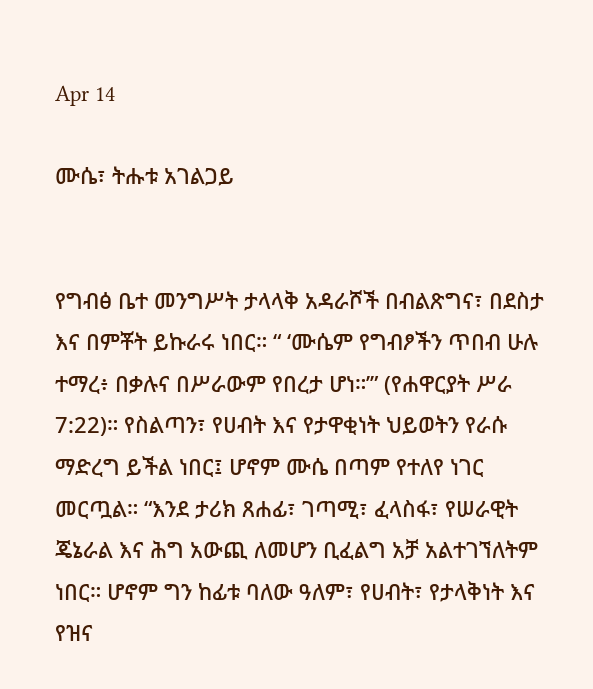Apr 14

ሙሴ፣ ትሑቱ አገልጋይ


የግብፅ ቤተ መንግሥት ታላላቅ አዳራሾች በብልጽግና፣ በደስታ እና በምቾት ይኩራሩ ነበር። “ ‘ሙሴም የግብፆችን ጥበብ ሁሉ ተማረ፥ በቃሉና በሥራውም የበረታ ሆነ።’” (የሐዋርያት ሥራ 7:22)። የስልጣን፣ የሀብት እና የታዋቂነት ህይወትን የራሱ ማድረግ ይችል ነበር፤ ሆኖም ሙሴ በጣም የተለየ ነገር መርጧል። “እንደ ታሪክ ጸሐፊ፣ ገጣሚ፣ ፈላስፋ፣ የሠራዊት ጄኔራል እና ሕግ አውጪ ለመሆን ቢፈልግ አቻ አልተገኘለትም ነበር። ሆኖም ግን ከፊቱ ባለው ዓለም፣ የሀብት፣ የታላቅነት እና የዝና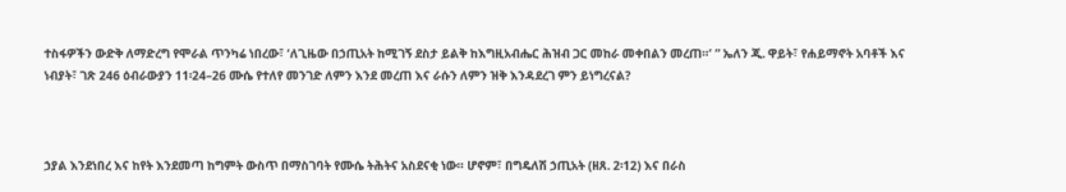ተስፋዎችን ውድቅ ለማድረግ የሞራል ጥንካሬ ነበረው፣ ‘ለጊዜው በኃጢአት ከሚገኝ ደስታ ይልቅ ከእግዚአብሔር ሕዝብ ጋር መከራ መቀበልን መረጠ።’ ” ኤለን ጂ. ዋይት፣ የሐይማኖት አባቶች እና ነብያት፣ ገጽ 246 ዕብራውያን 11፡24–26 ሙሴ የተለየ መንገድ ለምን እንደ መረጠ እና ራሱን ለምን ዝቅ እንዳደረገ ምን ይነግረናል?



ኃያል እንደነበረ እና ከየት እንደመጣ ከግምት ውስጥ በማስገባት የሙሴ ትሕትና አስደናቂ ነው። ሆኖም፣ በግዴለሽ ኃጢአት (ዘጸ. 2፡12) እና በራስ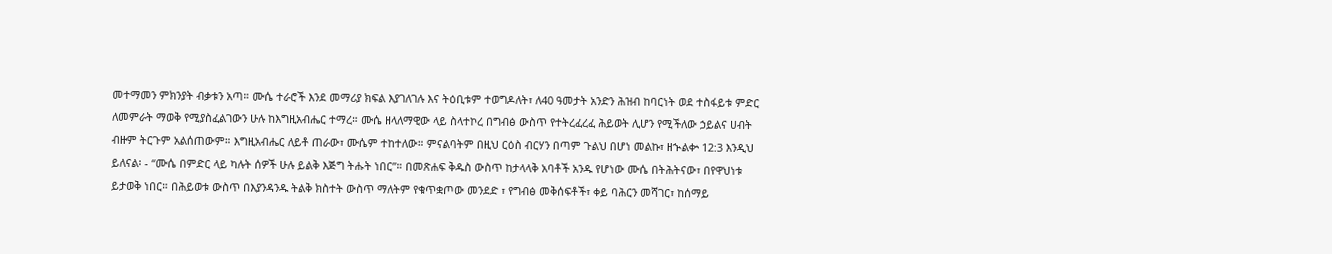መተማመን ምክንያት ብቃቱን አጣ። ሙሴ ተራሮች እንደ መማሪያ ክፍል እያገለገሉ እና ትዕቢቱም ተወግዶለት፣ ለ40 ዓመታት አንድን ሕዝብ ከባርነት ወደ ተስፋይቱ ምድር ለመምራት ማወቅ የሚያስፈልገውን ሁሉ ከእግዚአብሔር ተማረ። ሙሴ ዘላለማዊው ላይ ስላተኮረ በግብፅ ውስጥ የተትረፈረፈ ሕይወት ሊሆን የሚችለው ኃይልና ሀብት ብዙም ትርጉም አልሰጠውም። እግዚአብሔር ለይቶ ጠራው፣ ሙሴም ተከተለው። ምናልባትም በዚህ ርዕስ ብርሃን በጣም ጉልህ በሆነ መልኩ፣ ዘኍልቍ 12:3 እንዲህ ይለናል፡ - “ሙሴ በምድር ላይ ካሉት ሰዎች ሁሉ ይልቅ እጅግ ትሑት ነበር”። በመጽሐፍ ቅዱስ ውስጥ ከታላላቅ አባቶች አንዱ የሆነው ሙሴ በትሕትናው፣ በየዋህነቱ ይታወቅ ነበር። በሕይወቱ ውስጥ በእያንዳንዱ ትልቅ ክስተት ውስጥ ማለትም የቁጥቋጦው መንደድ ፣ የግብፅ መቅሰፍቶች፣ ቀይ ባሕርን መሻገር፣ ከሰማይ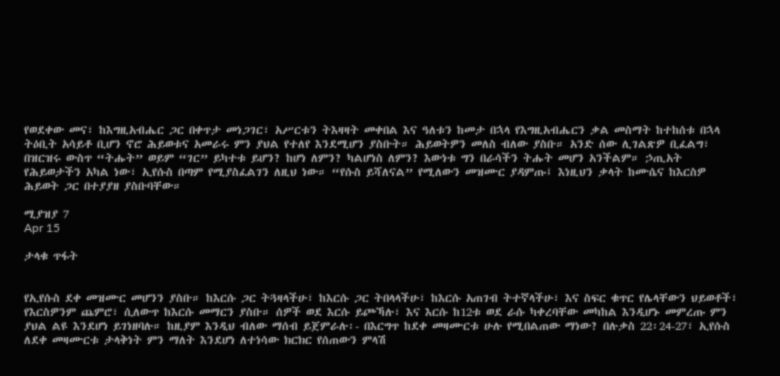የወደቀው መና፣ ከእግዚአብሔር ጋር በቀጥታ መነጋገር፣ አሥርቱን ትእዛዛት መቀበል እና ዓለቱን ከመታ በኋላ የእግዚአብሔርን ቃል መስማት ከተከሰቱ በኋላ ትዕቢት አሳይቶ ቢሆን ኖሮ ሕይወቱና አመራሩ ምን ያህል የተለየ እንደሚሆን ያስቡት። ሕይወትዎን መለስ ብለው ያስቡ። አንድ ሰው ሊገልጽዎ ቢፈልግ፣ በዝርዝሩ ውስጥ “ትሑት” ወይም “ገር” ይካተቱ ይሆን? ከሆነ ለምን? ካልሆነስ ለምን? እውነቱ ግን በራሳችን ትሑት መሆን አንችልም። ኃጢአት የሕይወታችን አካል ነው፣ ኢየሱስ በጣም የሚያስፈልገን ለዚህ ነው። “የሱስ ይሻለናል” የሚለውን መዝሙር ያዳምጡ፤ እነዚህን ቃላት ከሙሴና ከእርስዎ ሕይወት ጋር በተያያዘ ያስቡባቸው።

ሚያዝያ 7
Apr 15

ታላቁ ጥፋት


የኢየሱስ ደቀ መዝሙር መሆንን ያስቡ። ከእርሱ ጋር ትጓዛላችሁ፣ ከእርሱ ጋር ትበላላችሁ፣ ከእርሱ አጠገብ ትተኛላችሁ፣ እና ስፍር ቁጥር የሌላቸውን ህይወቶች፣ የእርስዎንም ጨምሮ፣ ሲለውጥ ከእርሱ መማርን ያስቡ። ሰዎች ወደ እርሱ ይጮኻሉ፣ እና እርሱ ከ12ቱ ወደ ራሱ ካቀረባቸው መካከል እንዲሆኑ መምረጡ ምን ያህል ልዩ እንደሆነ ይገነዘባሉ። ከዚያም እንዲህ ብለው ማሰብ ይጀምራሉ፡- በእርግጥ ከደቀ መዛሙርቱ ሁሉ የሚበልጠው ማነው? በሉቃስ 22፡24-27፣ ኢየሱስ ለደቀ መዛሙርቱ ታላቅነት ምን ማለት እንደሆነ ለተነሳው ክርክር የሰጠውን ምላሽ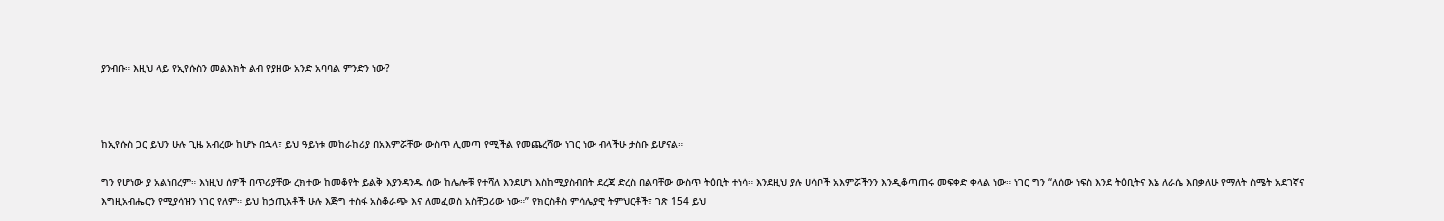ያንብቡ። እዚህ ላይ የኢየሱስን መልእክት ልብ የያዘው አንድ አባባል ምንድን ነው?



ከኢየሱስ ጋር ይህን ሁሉ ጊዜ አብረው ከሆኑ በኋላ፣ ይህ ዓይነቱ መከራከሪያ በአእምሯቸው ውስጥ ሊመጣ የሚችል የመጨረሻው ነገር ነው ብላችሁ ታስቡ ይሆናል።

ግን የሆነው ያ አልነበረም። እነዚህ ሰዎች በጥሪያቸው ረክተው ከመቆየት ይልቅ እያንዳንዱ ሰው ከሌሎቹ የተሻለ እንደሆነ እስከሚያስብበት ደረጃ ድረስ በልባቸው ውስጥ ትዕቢት ተነሳ። እንደዚህ ያሉ ሀሳቦች አእምሯችንን እንዲቆጣጠሩ መፍቀድ ቀላል ነው። ነገር ግን “ለሰው ነፍስ እንደ ትዕቢትና እኔ ለራሴ እበቃለሁ የማለት ስሜት አደገኛና እግዚአብሔርን የሚያሳዝን ነገር የለም። ይህ ከኃጢአቶች ሁሉ እጅግ ተስፋ አስቆራጭ እና ለመፈወስ አስቸጋሪው ነው።” የክርስቶስ ምሳሌያዊ ትምህርቶች፣ ገጽ 154 ይህ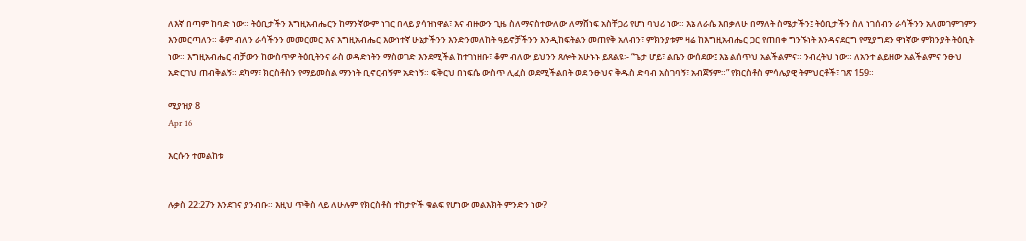ለእኛ በጣም ከባድ ነው። ትዕቢታችን እግዚአብሔርን ከማንኛውም ነገር በላይ ያሳዝነዋል፣ እና ብዙውን ጊዜ ስለማናስተውለው ለማሸነፍ አስቸጋሪ የሆነ ባህሪ ነው። እኔ ለራሴ እበቃለሁ በማለት ስሜታችን፤ ትዕቢታችን ስለ ነገሰብን ራሳችንን አለመገምገምን እንመርጣለን። ቆም ብለን ራሳችንን መመርመር እና እግዚአብሔር እውነተኛ ሁኔታችንን እንድንመለከት ዓይኖቻችንን እንዲከፍትልን መጠየቅ አለብን፣ ምክንያቱም ዛሬ ከእግዚአብሔር ጋር የጠበቀ ግንኙነት እንዳናደርግ የሚያግደን ዋነኛው ምክንያት ትዕቢት ነው። እግዚአብሔር ብቻውን ከውስጥዎ ትዕቢትንና ራስ ወዳድነትን ማስወገድ እንደሚችል ከተገነዘቡ፣ ቆም ብለው ይህንን ጸሎት አሁኑኑ ይጸልዩ፡- “ጌታ ሆይ፣ ልቤን ውሰደው፤ እኔ ልሰጥህ አልችልምና። ንብረትህ ነው። ለአንተ ልይዘው አልችልምና ንፁህ አድርገህ ጠብቅልኝ። ደካማ፣ ክርስቶስን የማይመስል ማንነት ቢኖርብኝም አድነኝ። ፍቅርህ በነፍሴ ውስጥ ሊፈስ ወደሚችልበት ወደ ንፁህና ቅዱስ ድባብ አስገባኝ፣ አብጀኝም።” የክርስቶስ ምሳሌያዊ ትምህርቶች፣ ገጽ 159።

ሚያዝያ 8
Apr 16

እርሱን ተመልከቱ


ሉቃስ 22:27ን እንደገና ያንብቡ። እዚህ ጥቅስ ላይ ለሁሉም የክርስቶስ ተከታዮች ቁልፍ የሆነው መልእክት ምንድን ነው?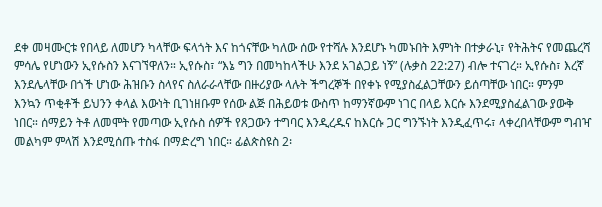ደቀ መዛሙርቱ የበላይ ለመሆን ካላቸው ፍላጎት እና ከጎናቸው ካለው ሰው የተሻሉ እንደሆኑ ካመኑበት እምነት በተቃራኒ፣ የትሕትና የመጨረሻ ምሳሌ የሆነውን ኢየሱስን እናገኘዋለን። ኢየሱስ፣ “እኔ ግን በመካከላችሁ እንደ አገልጋይ ነኝ” (ሉቃስ 22:27) ብሎ ተናገረ። ኢየሱስ፣ እረኛ እንደሌላቸው በጎች ሆነው ሕዝቡን ስላየና ስለራራላቸው በዙሪያው ላሉት ችግረኞች በየቀኑ የሚያስፈልጋቸውን ይሰጣቸው ነበር። ምንም እንኳን ጥቂቶች ይህንን ቀላል እውነት ቢገነዘቡም የሰው ልጅ በሕይወቱ ውስጥ ከማንኛውም ነገር በላይ እርሱ እንደሚያስፈልገው ያውቅ ነበር። ሰማይን ትቶ ለመሞት የመጣው ኢየሱስ ሰዎች የጸጋውን ተግባር እንዲረዱና ከእርሱ ጋር ግንኙነት እንዲፈጥሩ፣ ላቀረበላቸውም ግብዣ መልካም ምላሽ እንደሚሰጡ ተስፋ በማድረግ ነበር። ፊልጵስዩስ 2፡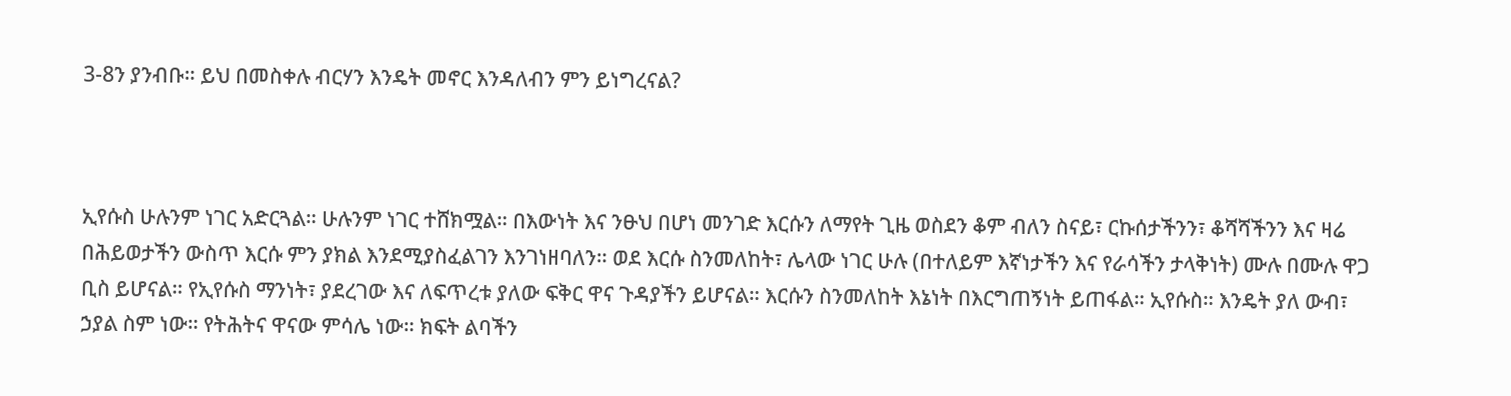3-8ን ያንብቡ። ይህ በመስቀሉ ብርሃን እንዴት መኖር እንዳለብን ምን ይነግረናል?



ኢየሱስ ሁሉንም ነገር አድርጓል። ሁሉንም ነገር ተሸክሟል። በእውነት እና ንፁህ በሆነ መንገድ እርሱን ለማየት ጊዜ ወስደን ቆም ብለን ስናይ፣ ርኩሰታችንን፣ ቆሻሻችንን እና ዛሬ በሕይወታችን ውስጥ እርሱ ምን ያክል እንደሚያስፈልገን እንገነዘባለን። ወደ እርሱ ስንመለከት፣ ሌላው ነገር ሁሉ (በተለይም እኛነታችን እና የራሳችን ታላቅነት) ሙሉ በሙሉ ዋጋ ቢስ ይሆናል። የኢየሱስ ማንነት፣ ያደረገው እና ለፍጥረቱ ያለው ፍቅር ዋና ጉዳያችን ይሆናል። እርሱን ስንመለከት እኔነት በእርግጠኝነት ይጠፋል። ኢየሱስ። እንዴት ያለ ውብ፣ ኃያል ስም ነው። የትሕትና ዋናው ምሳሌ ነው። ክፍት ልባችን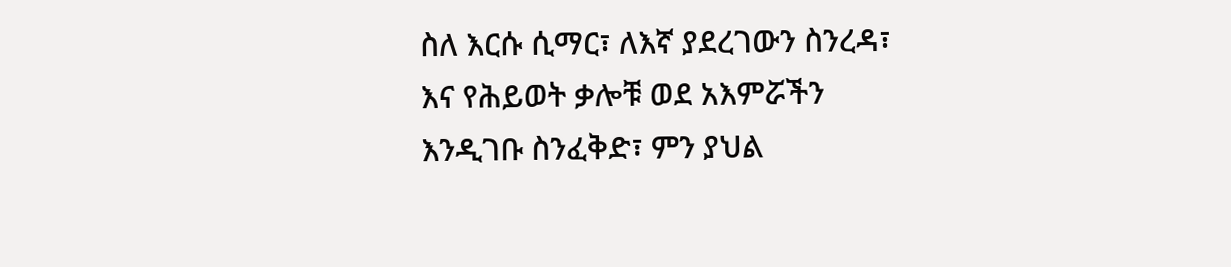ስለ እርሱ ሲማር፣ ለእኛ ያደረገውን ስንረዳ፣ እና የሕይወት ቃሎቹ ወደ አእምሯችን እንዲገቡ ስንፈቅድ፣ ምን ያህል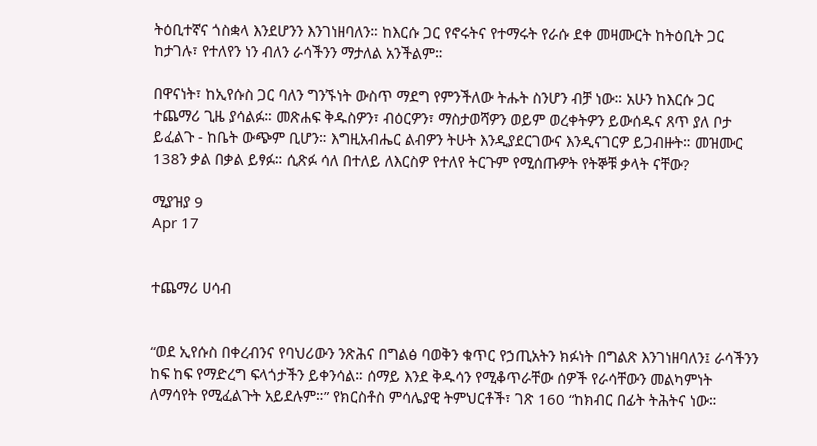ትዕቢተኛና ጎስቋላ እንደሆንን እንገነዘባለን። ከእርሱ ጋር የኖሩትና የተማሩት የራሱ ደቀ መዛሙርት ከትዕቢት ጋር ከታገሉ፣ የተለየን ነን ብለን ራሳችንን ማታለል አንችልም።

በዋናነት፣ ከኢየሱስ ጋር ባለን ግንኙነት ውስጥ ማደግ የምንችለው ትሑት ስንሆን ብቻ ነው። አሁን ከእርሱ ጋር ተጨማሪ ጊዜ ያሳልፉ። መጽሐፍ ቅዱስዎን፣ ብዕርዎን፣ ማስታወሻዎን ወይም ወረቀትዎን ይውሰዱና ጸጥ ያለ ቦታ ይፈልጉ - ከቤት ውጭም ቢሆን። እግዚአብሔር ልብዎን ትሁት እንዲያደርገውና እንዲናገርዎ ይጋብዙት። መዝሙር 138ን ቃል በቃል ይፃፉ። ሲጽፉ ሳለ በተለይ ለእርስዎ የተለየ ትርጉም የሚሰጡዎት የትኞቹ ቃላት ናቸው?

ሚያዝያ 9
Apr 17


ተጨማሪ ሀሳብ


“ወደ ኢየሱስ በቀረብንና የባህሪውን ንጽሕና በግልፅ ባወቅን ቁጥር የኃጢአትን ክፉነት በግልጽ እንገነዘባለን፤ ራሳችንን ከፍ ከፍ የማድረግ ፍላጎታችን ይቀንሳል። ሰማይ እንደ ቅዱሳን የሚቆጥራቸው ሰዎች የራሳቸውን መልካምነት ለማሳየት የሚፈልጉት አይደሉም።” የክርስቶስ ምሳሌያዊ ትምህርቶች፣ ገጽ 160 “ከክብር በፊት ትሕትና ነው።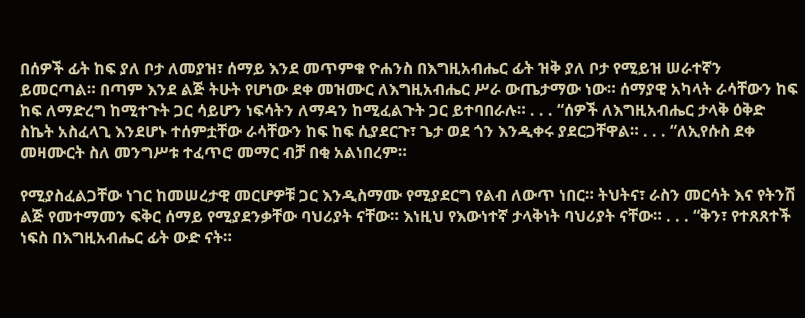በሰዎች ፊት ከፍ ያለ ቦታ ለመያዝ፣ ሰማይ እንደ መጥምቁ ዮሐንስ በእግዚአብሔር ፊት ዝቅ ያለ ቦታ የሚይዝ ሠራተኛን ይመርጣል። በጣም እንደ ልጅ ትሁት የሆነው ደቀ መዝሙር ለእግዚአብሔር ሥራ ውጤታማው ነው። ሰማያዊ አካላት ራሳቸውን ከፍ ከፍ ለማድረግ ከሚተጉት ጋር ሳይሆን ነፍሳትን ለማዳን ከሚፈልጉት ጋር ይተባበራሉ። . . . “ሰዎች ለእግዚአብሔር ታላቅ ዕቅድ ስኬት አስፈላጊ እንደሆኑ ተሰምቷቸው ራሳቸውን ከፍ ከፍ ሲያደርጉ፣ ጌታ ወደ ጎን እንዲቀሩ ያደርጋቸዋል። . . . “ለኢየሱስ ደቀ መዛሙርት ስለ መንግሥቱ ተፈጥሮ መማር ብቻ በቂ አልነበረም።

የሚያስፈልጋቸው ነገር ከመሠረታዊ መርሆዎቹ ጋር እንዲስማሙ የሚያደርግ የልብ ለውጥ ነበር። ትህትና፣ ራስን መርሳት እና የትንሽ ልጅ የመተማመን ፍቅር ሰማይ የሚያደንቃቸው ባህሪያት ናቸው። እነዚህ የእውነተኛ ታላቅነት ባህሪያት ናቸው። . . . “ቅን፣ የተጸጸተች ነፍስ በእግዚአብሔር ፊት ውድ ናት።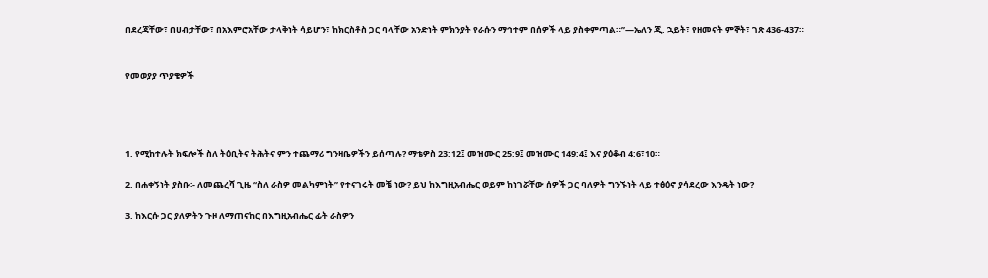በደረጃቸው፣ በሀብታቸው፣ በአእምሮአቸው ታላቅነት ሳይሆን፣ ከክርስቶስ ጋር ባላቸው አንድነት ምክንያት የራሱን ማኅተም በሰዎች ላይ ያስቀምጣል።”—ኤለን ጂ. ኋይት፣ የዘመናት ምኞት፣ ገጽ 436-437።


የመወያያ ጥያቄዎች




1. የሚከተሉት ክፍሎች ስለ ትዕቢትና ትሕትና ምን ተጨማሪ ግንዛቤዎችን ይሰጣሉ? ማቴዎስ 23:12፤ መዝሙር 25:9፤ መዝሙር 149:4፤ እና ያዕቆብ 4:6፣10።

2. በሐቀኝነት ያስቡ፡- ለመጨረሻ ጊዜ “ስለ ራስዎ መልካምነት” የተናገሩት መቼ ነው? ይህ ከእግዚአብሔር ወይም ከነገሯቸው ሰዎች ጋር ባለዎት ግንኙነት ላይ ተፅዕኖ ያሳደረው እንዴት ነው?

3. ከእርሱ ጋር ያለዎትን ጉዞ ለማጠናከር በእግዚአብሔር ፊት ራስዎን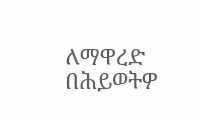ለማዋረድ በሕይወትዎ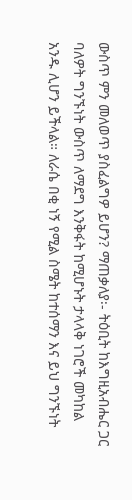ውስጥ ምን መለወጥ ያስፈልግዎ ይሆን? ማጠቃለያ፡- ትዕቢት ከእግዚአብሔር ጋር ባለዎት ግንኙነት ውስጥ ለማደግ እንቅፋት ከሚሆኑት ታላላቅ ነገሮች መካከል አንዱ ሊሆን ይችላል። ለራሴ በቂ ነኝ የሚል ስሜት ከተሰማን እና ይህ ግንኙነት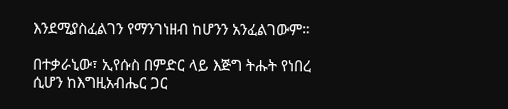እንደሚያስፈልገን የማንገነዘብ ከሆንን አንፈልገውም።

በተቃራኒው፣ ኢየሱስ በምድር ላይ እጅግ ትሑት የነበረ ሲሆን ከእግዚአብሔር ጋር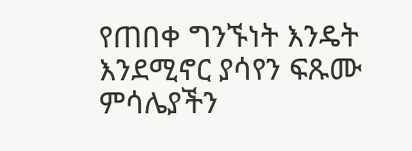የጠበቀ ግንኙነት እንዴት እንደሚኖር ያሳየን ፍጹሙ ምሳሌያችን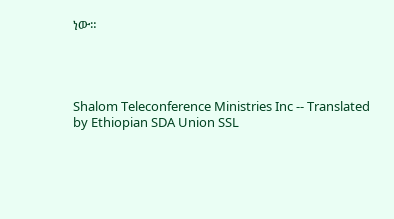ነው።




Shalom Teleconference Ministries Inc -- Translated by Ethiopian SDA Union SSL